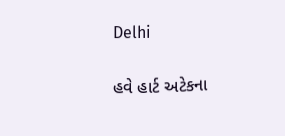Delhi

હવે હાર્ટ અટેકના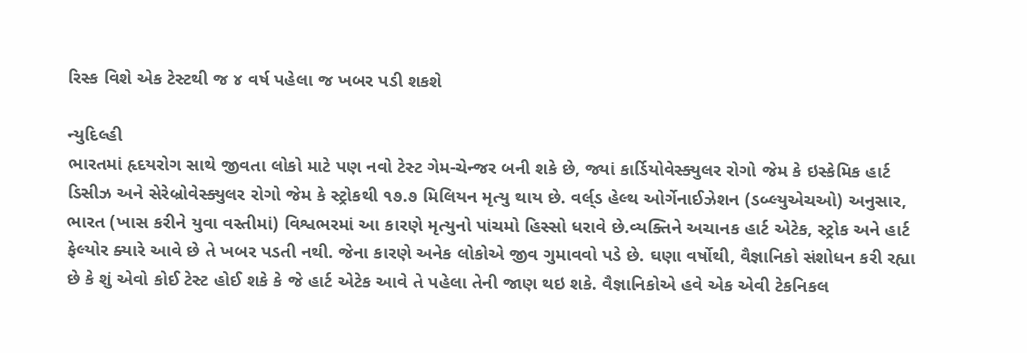રિસ્ક વિશે એક ટેસ્ટથી જ ૪ વર્ષ પહેલા જ ખબર પડી શકશે

ન્યુદિલ્હી
ભારતમાં હૃદયરોગ સાથે જીવતા લોકો માટે પણ નવો ટેસ્ટ ગેમ-ચેન્જર બની શકે છે, જ્યાં કાર્ડિયોવેસ્ક્યુલર રોગો જેમ કે ઇસ્કેમિક હાર્ટ ડિસીઝ અને સેરેબ્રોવેસ્ક્યુલર રોગો જેમ કે સ્ટ્રોકથી ૧૭.૭ મિલિયન મૃત્યુ થાય છે. વર્લ્‌ડ હેલ્થ ઓર્ગેનાઈઝેશન (ડબ્લ્યુએચઓ) અનુસાર, ભારત (ખાસ કરીને યુવા વસ્તીમાં) વિશ્વભરમાં આ કારણે મૃત્યુનો પાંચમો હિસ્સો ધરાવે છે.વ્યક્તિને અચાનક હાર્ટ એટેક, સ્ટ્રોક અને હાર્ટ ફેલ્યોર ક્યારે આવે છે તે ખબર પડતી નથી. જેના કારણે અનેક લોકોએ જીવ ગુમાવવો પડે છે. ઘણા વર્ષોથી, વૈજ્ઞાનિકો સંશોધન કરી રહ્યા છે કે શું એવો કોઈ ટેસ્ટ હોઈ શકે કે જે હાર્ટ એટેક આવે તે પહેલા તેની જાણ થઇ શકે. વૈજ્ઞાનિકોએ હવે એક એવી ટેકનિકલ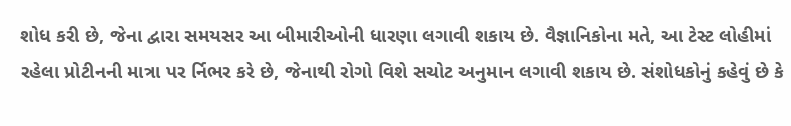શોધ કરી છે, જેના દ્વારા સમયસર આ બીમારીઓની ધારણા લગાવી શકાય છે. વૈજ્ઞાનિકોના મતે, આ ટેસ્ટ લોહીમાં રહેલા પ્રોટીનની માત્રા પર ર્નિભર કરે છે, જેનાથી રોગો વિશે સચોટ અનુમાન લગાવી શકાય છે. સંશોધકોનું કહેવું છે કે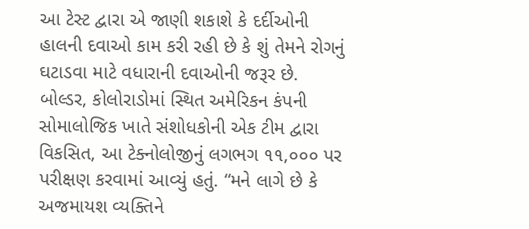આ ટેસ્ટ દ્વારા એ જાણી શકાશે કે દર્દીઓની હાલની દવાઓ કામ કરી રહી છે કે શું તેમને રોગનું ઘટાડવા માટે વધારાની દવાઓની જરૂર છે. બોલ્ડર, કોલોરાડોમાં સ્થિત અમેરિકન કંપની સોમાલોજિક ખાતે સંશોધકોની એક ટીમ દ્વારા વિકસિત, આ ટેક્નોલોજીનું લગભગ ૧૧,૦૦૦ પર પરીક્ષણ કરવામાં આવ્યું હતું. “મને લાગે છે કે અજમાયશ વ્યક્તિને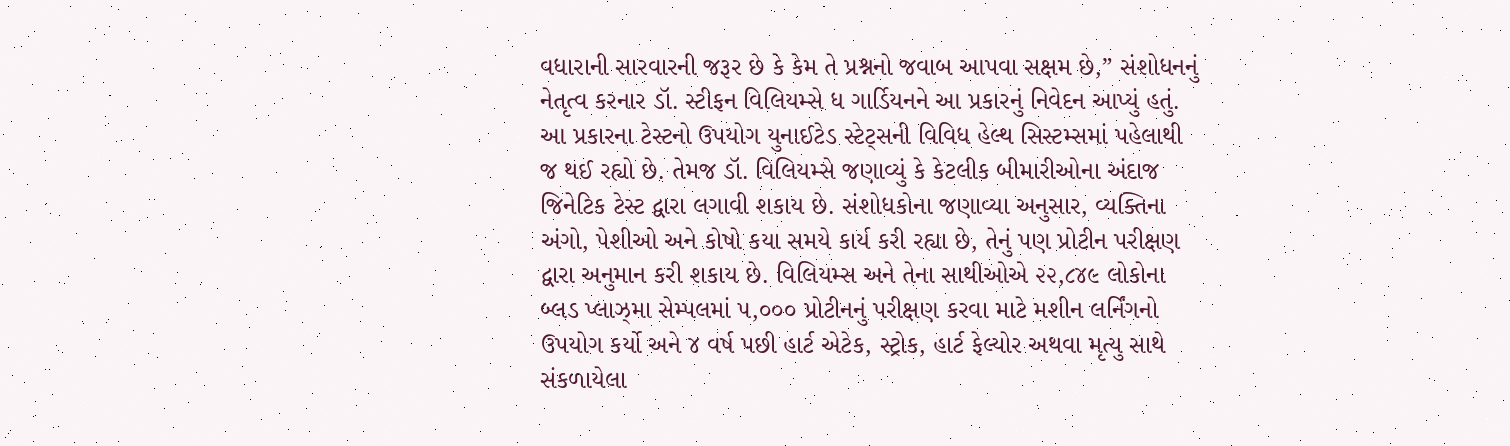વધારાની સારવારની જરૂર છે કે કેમ તે પ્રશ્નનો જવાબ આપવા સક્ષમ છે,” સંશોધનનું નેતૃત્વ કરનાર ડૉ. સ્ટીફન વિલિયમ્સે ધ ગાર્ડિયનને આ પ્રકારનું નિવેદન આપ્યું હતું. આ પ્રકારના ટેસ્ટનો ઉપયોગ યુનાઈટેડ સ્ટેટ્‌સની વિવિધ હેલ્થ સિસ્ટમ્સમાં પહેલાથી જ થઈ રહ્યો છે. તેમજ ડૉ. વિલિયમ્સે જણાવ્યું કે કેટલીક બીમારીઓના અંદાજ જિનેટિક ટેસ્ટ દ્વારા લગાવી શકાય છે. સંશોધકોના જણાવ્યા અનુસાર, વ્યક્તિના અંગો, પેશીઓ અને કોષો કયા સમયે કાર્ય કરી રહ્યા છે, તેનું પણ પ્રોટીન પરીક્ષણ દ્વારા અનુમાન કરી શકાય છે. વિલિયમ્સ અને તેના સાથીઓએ ૨૨,૮૪૯ લોકોના બ્લડ પ્લાઝ્‌મા સેમ્પલમાં ૫,૦૦૦ પ્રોટીનનું પરીક્ષણ કરવા માટે મશીન લર્નિંગનો ઉપયોગ કર્યો અને ૪ વર્ષ પછી હાર્ટ એટેક, સ્ટ્રોક, હાર્ટ ફેલ્યોર અથવા મૃત્યુ સાથે સંકળાયેલા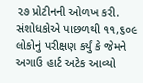૨૭ પ્રોટીનની ઓળખ કરી. સંશોધકોએ પાછળથી ૧૧,૬૦૯ લોકોનું પરીક્ષણ કર્યું કે જેમને અગાઉ હાર્ટ અટેક આવ્યો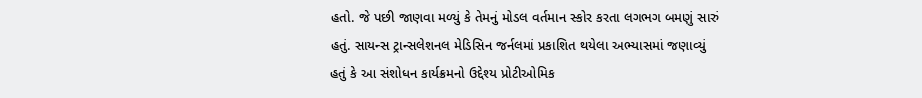હતો. જે પછી જાણવા મળ્યું કે તેમનું મોડલ વર્તમાન સ્કોર કરતા લગભગ બમણું સારું હતું. સાયન્સ ટ્રાન્સલેશનલ મેડિસિન જર્નલમાં પ્રકાશિત થયેલા અભ્યાસમાં જણાવ્યું હતું કે આ સંશોધન કાર્યક્રમનો ઉદ્દેશ્ય પ્રોટીઓમિક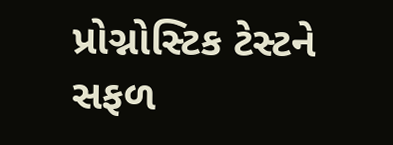પ્રોગ્નોસ્ટિક ટેસ્ટને સફળ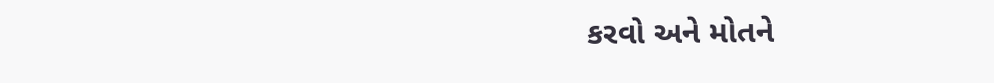કરવો અને મોતને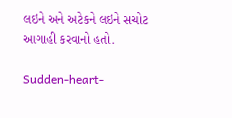લઇને અને અટેકને લઇને સચોટ આગાહી કરવાનો હતો.

Sudden-heart-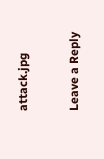attack.jpg

Leave a Reply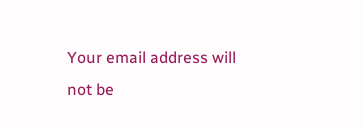Your email address will not be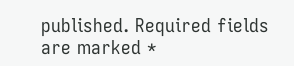published. Required fields are marked *